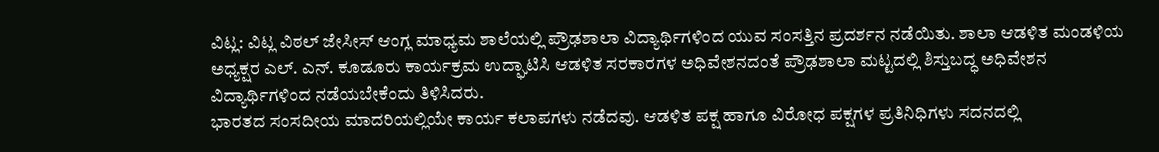ವಿಟ್ಲ: ವಿಟ್ಲ ವಿಠಲ್ ಜೇಸೀಸ್ ಆಂಗ್ಲ ಮಾಧ್ಯಮ ಶಾಲೆಯಲ್ಲಿ ಪ್ರೌಢಶಾಲಾ ವಿದ್ಯಾರ್ಥಿಗಳಿಂದ ಯುವ ಸಂಸತ್ತಿನ ಪ್ರದರ್ಶನ ನಡೆಯಿತು. ಶಾಲಾ ಆಡಳಿತ ಮಂಡಳಿಯ ಅಧ್ಯಕ್ಷರ ಎಲ್. ಎನ್. ಕೂಡೂರು ಕಾರ್ಯಕ್ರಮ ಉದ್ಘಾಟಿಸಿ ಆಡಳಿತ ಸರಕಾರಗಳ ಅಧಿವೇಶನದಂತೆ ಪ್ರೌಢಶಾಲಾ ಮಟ್ಟದಲ್ಲಿ ಶಿಸ್ತುಬದ್ಧ ಅಧಿವೇಶನ ವಿದ್ಯಾರ್ಥಿಗಳಿಂದ ನಡೆಯಬೇಕೆಂದು ತಿಳಿಸಿದರು.
ಭಾರತದ ಸಂಸದೀಯ ಮಾದರಿಯಲ್ಲಿಯೇ ಕಾರ್ಯ ಕಲಾಪಗಳು ನಡೆದವು. ಆಡಳಿತ ಪಕ್ಷ ಹಾಗೂ ವಿರೋಧ ಪಕ್ಷಗಳ ಪ್ರತಿನಿಧಿಗಳು ಸದನದಲ್ಲಿ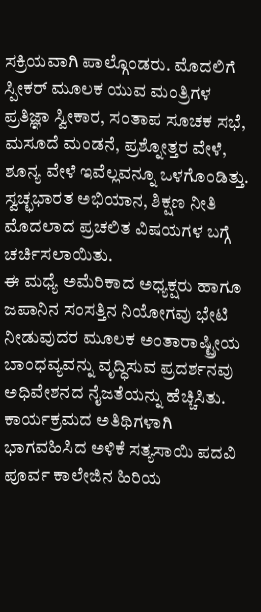ಸಕ್ರಿಯವಾಗಿ ಪಾಲ್ಗೊಂಡರು. ಮೊದಲಿಗೆ ಸ್ಪೀಕರ್ ಮೂಲಕ ಯುವ ಮಂತ್ರಿಗಳ ಪ್ರತಿಜ್ಞಾ ಸ್ವೀಕಾರ, ಸಂತಾಪ ಸೂಚಕ ಸಭೆ, ಮಸೂದೆ ಮಂಡನೆ, ಪ್ರಶ್ನೋತ್ತರ ವೇಳೆ, ಶೂನ್ಯ ವೇಳೆ ಇವೆಲ್ಲವನ್ನೂ ಒಳಗೊಂಡಿತ್ತು. ಸ್ವಚ್ಛಭಾರತ ಅಭಿಯಾನ, ಶಿಕ್ಷಣ ನೀತಿ ಮೊದಲಾದ ಪ್ರಚಲಿತ ವಿಷಯಗಳ ಬಗ್ಗೆ ಚರ್ಚಿಸಲಾಯಿತು.
ಈ ಮಧ್ಯೆ ಅಮೆರಿಕಾದ ಅಧ್ಯಕ್ಷರು ಹಾಗೂ ಜಪಾನಿನ ಸಂಸತ್ತಿನ ನಿಯೋಗವು ಭೇಟಿ ನೀಡುವುದರ ಮೂಲಕ ಅಂತಾರಾಷ್ಟ್ರೀಯ ಬಾಂಧವ್ಯವನ್ನು ವೃದ್ಧಿಸುವ ಪ್ರದರ್ಶನವು ಅಧಿವೇಶನದ ನೈಜತೆಯನ್ನು ಹೆಚ್ಚಿಸಿತು.
ಕಾರ್ಯಕ್ರಮದ ಅತಿಥಿಗಳಾಗಿ ಭಾಗವಹಿಸಿದ ಅಳಿಕೆ ಸತ್ಯಸಾಯಿ ಪದವಿ ಪೂರ್ವ ಕಾಲೇಜಿನ ಹಿರಿಯ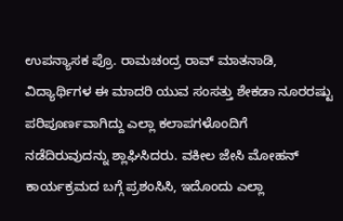ಉಪನ್ಯಾಸಕ ಪ್ರೊ. ರಾಮಚಂದ್ರ ರಾವ್ ಮಾತನಾಡಿ, ವಿದ್ಯಾರ್ಥಿಗಳ ಈ ಮಾದರಿ ಯುವ ಸಂಸತ್ತು ಶೇಕಡಾ ನೂರರಷ್ಟು ಪರಿಪೂರ್ಣವಾಗಿದ್ದು ಎಲ್ಲಾ ಕಲಾಪಗಳೊಂದಿಗೆ ನಡೆದಿರುವುದನ್ನು ಶ್ಲಾಘಿಸಿದರು. ವಕೀಲ ಜೇಸಿ ಮೋಹನ್ ಕಾರ್ಯಕ್ರಮದ ಬಗ್ಗೆ ಪ್ರಶಂಸಿಸಿ, ಇದೊಂದು ಎಲ್ಲಾ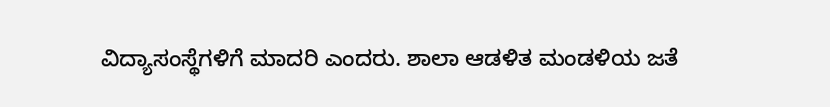ವಿದ್ಯಾಸಂಸ್ಥೆಗಳಿಗೆ ಮಾದರಿ ಎಂದರು. ಶಾಲಾ ಆಡಳಿತ ಮಂಡಳಿಯ ಜತೆ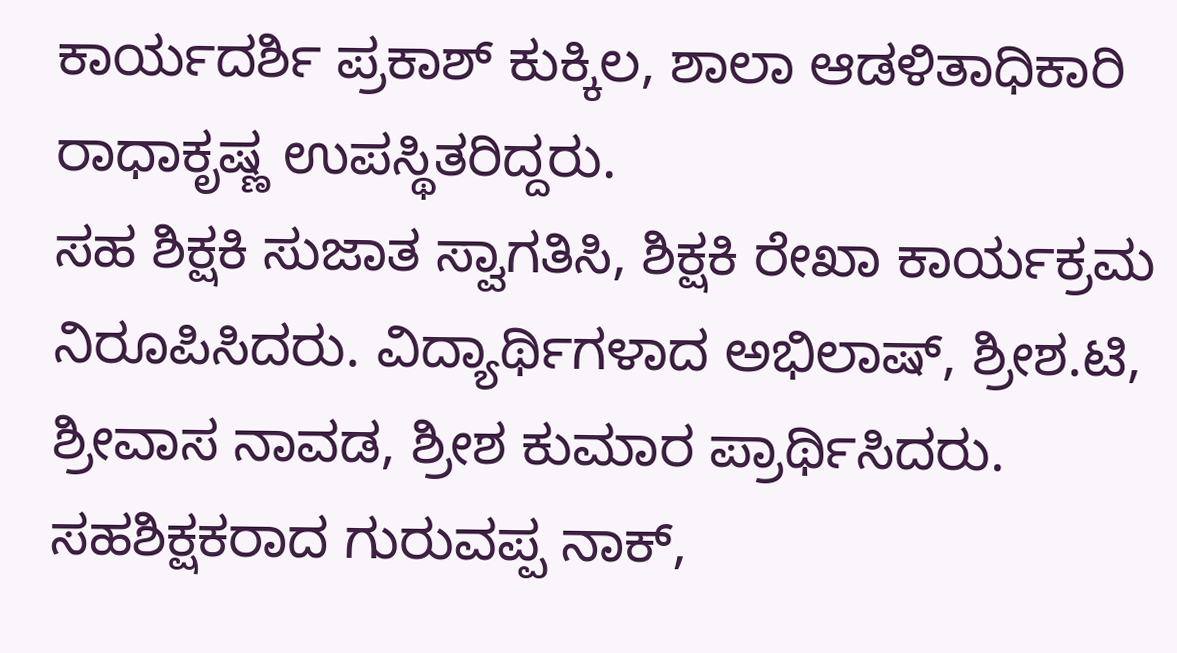ಕಾರ್ಯದರ್ಶಿ ಪ್ರಕಾಶ್ ಕುಕ್ಕಿಲ, ಶಾಲಾ ಆಡಳಿತಾಧಿಕಾರಿ ರಾಧಾಕೃಷ್ಣ ಉಪಸ್ಥಿತರಿದ್ದರು.
ಸಹ ಶಿಕ್ಷಕಿ ಸುಜಾತ ಸ್ವಾಗತಿಸಿ, ಶಿಕ್ಷಕಿ ರೇಖಾ ಕಾರ್ಯಕ್ರಮ ನಿರೂಪಿಸಿದರು. ವಿದ್ಯಾರ್ಥಿಗಳಾದ ಅಭಿಲಾಷ್, ಶ್ರೀಶ.ಟಿ, ಶ್ರೀವಾಸ ನಾವಡ, ಶ್ರೀಶ ಕುಮಾರ ಪ್ರಾರ್ಥಿಸಿದರು. ಸಹಶಿಕ್ಷಕರಾದ ಗುರುವಪ್ಪ ನಾಕ್,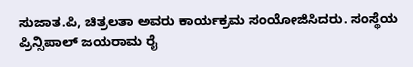ಸುಜಾತ.ಪಿ, ಚಿತ್ರಲತಾ ಅವರು ಕಾರ್ಯಕ್ರಮ ಸಂಯೋಜಿಸಿದರು. ಸಂಸ್ಥೆಯ ಪ್ರಿನ್ಸಿಪಾಲ್ ಜಯರಾಮ ರೈ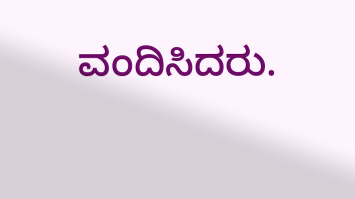ವಂದಿಸಿದರು.